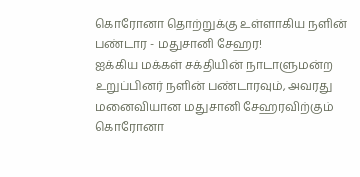கொரோனா தொற்றுக்கு உள்ளாகிய நளின் பண்டார - மதுசானி சேஹர!
ஐக்கிய மக்கள் சக்தியின் நாடாளுமன்ற உறுப்பினர் நளின் பண்டாரவும், அவரது மனைவியான மதுசானி சேஹரவிற்கும் கொரோனா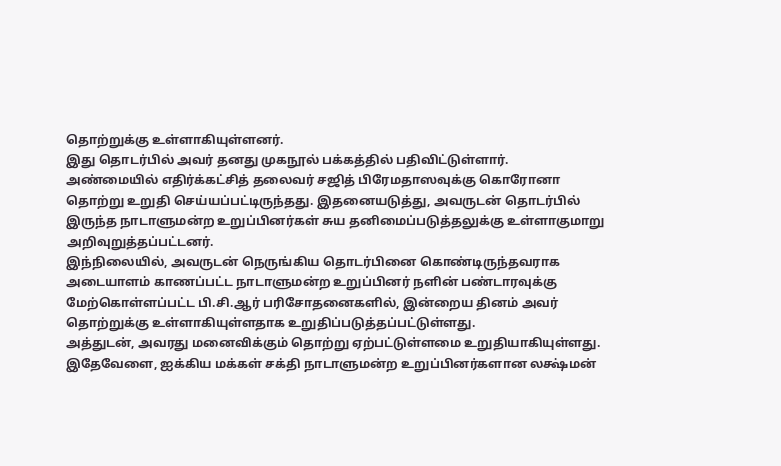தொற்றுக்கு உள்ளாகியுள்ளனர்.
இது தொடர்பில் அவர் தனது முகநூல் பக்கத்தில் பதிவிட்டுள்ளார்.
அண்மையில் எதிர்க்கட்சித் தலைவர் சஜித் பிரேமதாஸவுக்கு கொரோனா தொற்று உறுதி செய்யப்பட்டிருந்தது. இதனையடுத்து, அவருடன் தொடர்பில் இருந்த நாடாளுமன்ற உறுப்பினர்கள் சுய தனிமைப்படுத்தலுக்கு உள்ளாகுமாறு அறிவுறுத்தப்பட்டனர்.
இந்நிலையில், அவருடன் நெருங்கிய தொடர்பினை கொண்டிருந்தவராக அடையாளம் காணப்பட்ட நாடாளுமன்ற உறுப்பினர் நளின் பண்டாரவுக்கு மேற்கொள்ளப்பட்ட பி.சி.ஆர் பரிசோதனைகளில், இன்றைய தினம் அவர் தொற்றுக்கு உள்ளாகியுள்ளதாக உறுதிப்படுத்தப்பட்டுள்ளது.
அத்துடன், அவரது மனைவிக்கும் தொற்று ஏற்பட்டுள்ளமை உறுதியாகியுள்ளது.
இதேவேளை, ஐக்கிய மக்கள் சக்தி நாடாளுமன்ற உறுப்பினர்களான லக்ஷ்மன்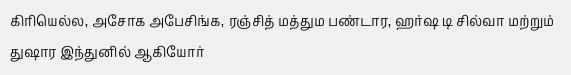கிரியெல்ல, அசோக அபேசிங்க, ரஞ்சித் மத்தும பண்டார, ஹர்ஷ டி சில்வா மற்றும் துஷார இந்துனில் ஆகியோர்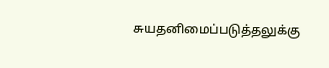சுயதனிமைப்படுத்தலுக்கு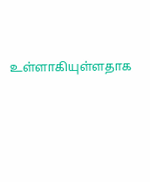உள்ளாகியுள்ளதாக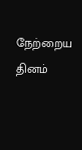நேற்றைய தினம்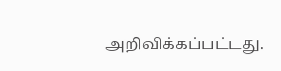அறிவிக்கப்பட்டது.